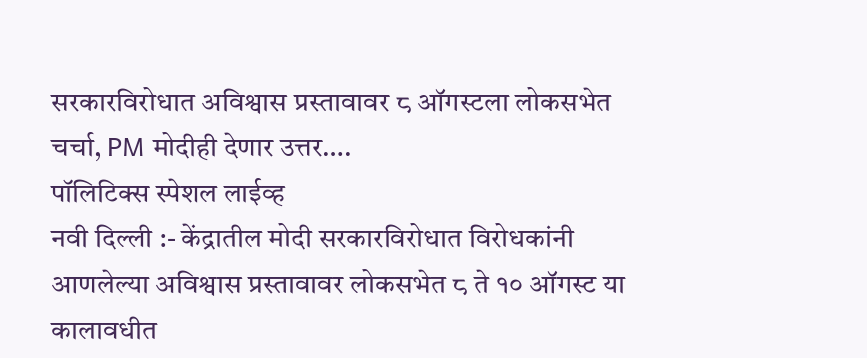सरकारविरोधात अविश्वास प्रस्तावावर ८ ऑगस्टला लोकसभेत चर्चा, PM मोदीही देणार उत्तर….
पॉलिटिक्स स्पेशल लाईव्ह
नवी दिल्ली :- केंद्रातील मोदी सरकारविरोधात विरोधकांनी आणलेल्या अविश्वास प्रस्तावावर लोकसभेत ८ ते १० ऑगस्ट या कालावधीत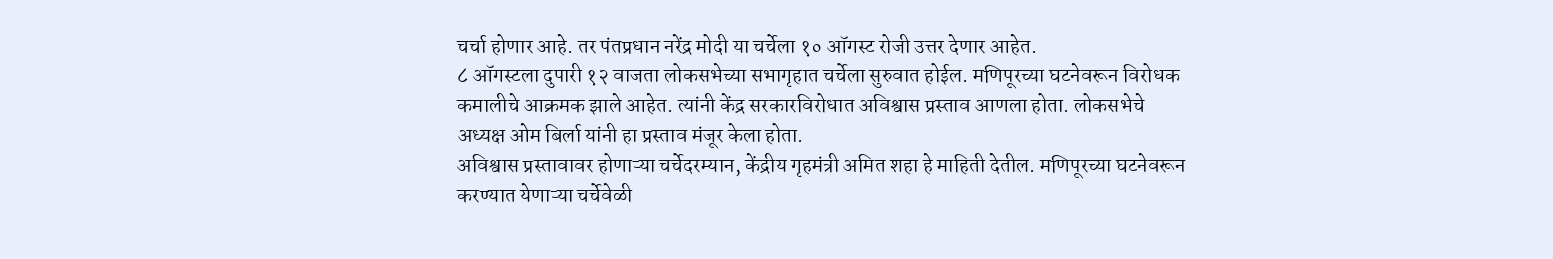चर्चा होणार आहे. तर पंतप्रधान नरेंद्र मोदी या चर्चेला १० ऑगस्ट रोजी उत्तर देणार आहेत.
८ ऑगस्टला दुपारी १२ वाजता लोकसभेच्या सभागृहात चर्चेला सुरुवात होईल. मणिपूरच्या घटनेवरून विरोधक कमालीचे आक्रमक झाले आहेत. त्यांनी केंद्र सरकारविरोधात अविश्वास प्रस्ताव आणला होता. लोकसभेचे अध्यक्ष ओम बिर्ला यांनी हा प्रस्ताव मंजूर केला होता.
अविश्वास प्रस्तावावर होणाऱ्या चर्चेदरम्यान, केंद्रीय गृहमंत्री अमित शहा हे माहिती देतील. मणिपूरच्या घटनेवरून करण्यात येणाऱ्या चर्चेवेळी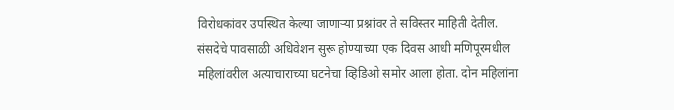विरोधकांवर उपस्थित केल्या जाणाऱ्या प्रश्नांवर ते सविस्तर माहिती देतील.
संसदेचे पावसाळी अधिवेशन सुरू होण्याच्या एक दिवस आधी मणिपूरमधील महिलांवरील अत्याचाराच्या घटनेचा व्हिडिओ समोर आला होता. दोन महिलांना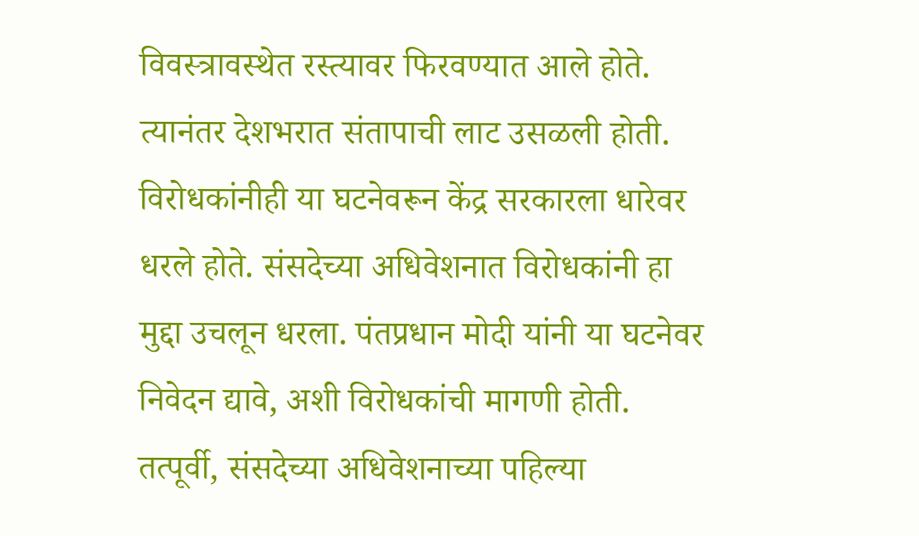विवस्त्रावस्थेत रस्त्यावर फिरवण्यात आले होते. त्यानंतर देशभरात संतापाची लाट उसळली होती. विरोधकांनीही या घटनेवरून केंद्र सरकारला धारेवर धरले होते. संसदेच्या अधिवेशनात विरोधकांनी हा मुद्दा उचलून धरला. पंतप्रधान मोदी यांनी या घटनेवर निवेदन द्यावे, अशी विरोधकांची मागणी होती.
तत्पूर्वी, संसदेच्या अधिवेशनाच्या पहिल्या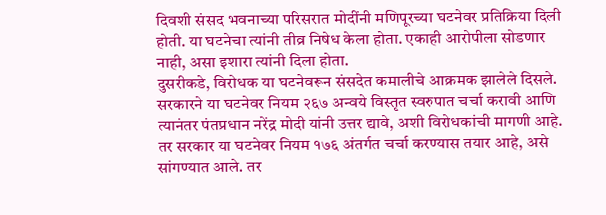दिवशी संसद भवनाच्या परिसरात मोदींनी मणिपूरच्या घटनेवर प्रतिक्रिया दिली होती. या घटनेचा त्यांनी तीव्र निषेध केला होता. एकाही आरोपीला सोडणार नाही, असा इशारा त्यांनी दिला होता.
दुसरीकडे, विरोधक या घटनेवरून संसदेत कमालीचे आक्रमक झालेले दिसले. सरकारने या घटनेवर नियम २६७ अन्वये विस्तृत स्वरुपात चर्चा करावी आणि त्यानंतर पंतप्रधान नरेंद्र मोदी यांनी उत्तर द्यावे, अशी विरोधकांची मागणी आहे.
तर सरकार या घटनेवर नियम १७६ अंतर्गत चर्चा करण्यास तयार आहे, असे सांगण्यात आले. तर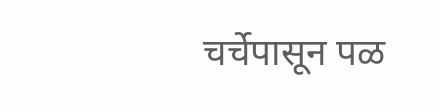चर्चेपासून पळ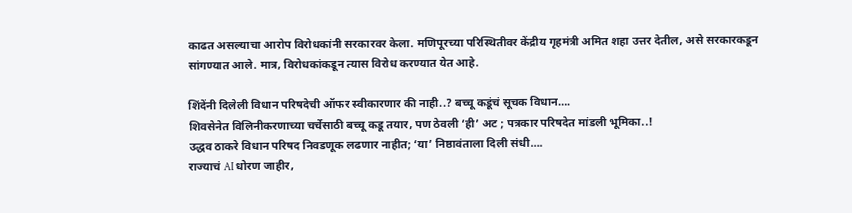काढत असल्याचा आरोप विरोधकांनी सरकारवर केला. मणिपूरच्या परिस्थितीवर केंद्रीय गृहमंत्री अमित शहा उत्तर देतील, असे सरकारकडून सांगण्यात आले. मात्र, विरोधकांकडून त्यास विरोध करण्यात येत आहे.

शिंदेंनी दिलेली विधान परिषदेची ऑफर स्वीकारणार की नाही..? बच्चू कडूंचं सूचक विधान….
शिवसेनेत विलिनीकरणाच्या चर्चेसाठी बच्चू कडू तयार, पण ठेवली ‘ही’ अट ; पत्रकार परिषदेत मांडली भूमिका..!
उद्धव ठाकरे विधान परिषद निवडणूक लढणार नाहीत; ‘या’ निष्ठावंताला दिली संधी….
राज्याचं AI धोरण जाहीर,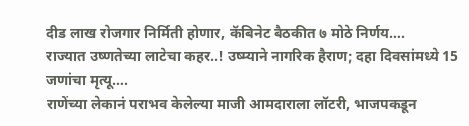दीड लाख रोजगार निर्मिती होणार, कॅबिनेट बैठकीत ७ मोठे निर्णय….
राज्यात उष्णतेच्या लाटेचा कहर..! उष्म्याने नागरिक हैराण; दहा दिवसांमध्ये 15 जणांचा मृत्यू….
राणेंच्या लेकानं पराभव केलेल्या माजी आमदाराला लॉटरी, भाजपकडून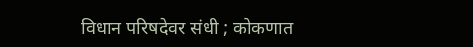विधान परिषदेवर संधी ; कोकणात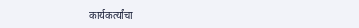कार्यकर्त्यांचा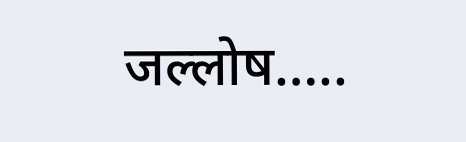जल्लोष…..